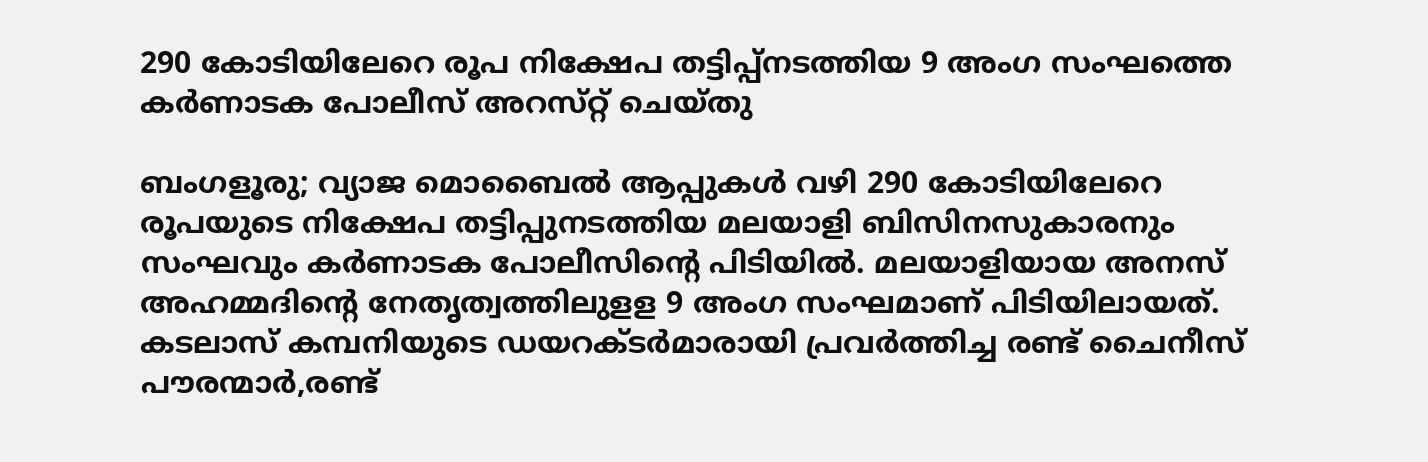290 കോടിയിലേറെ രൂപ നിക്ഷേപ തട്ടിപ്പ്‌നടത്തിയ 9 അംഗ സംഘത്തെ കര്‍ണാടക പോലീസ്‌ അറസ്‌റ്റ് ചെയ്‌തു

ബംഗളൂരു; വ്യാജ മൊബൈല്‍ ആപ്പുകള്‍ വഴി 290 കോടിയിലേറെ രൂപയുടെ നിക്ഷേപ തട്ടിപ്പുനടത്തിയ മലയാളി ബിസിനസുകാരനും സംഘവും കര്‍ണാടക പോലീസിന്റെ പിടിയില്‍. മലയാളിയായ അനസ്‌ അഹമ്മദിന്റെ നേതൃത്വത്തിലുളള 9 അംഗ സംഘമാണ്‌ പിടിയിലായത്‌. കടലാസ്‌ കമ്പനിയുടെ ഡയറക്ടര്‍മാരായി പ്രവര്‍ത്തിച്ച രണ്ട്‌ ചൈനീസ്‌ പൗരന്മാര്‍,രണ്ട്‌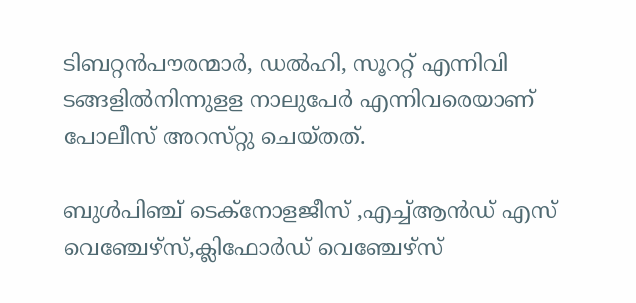ടിബറ്റന്‍പൗരന്മാര്‍, ഡല്‍ഹി, സൂററ്റ്‌ എന്നിവി ടങ്ങളില്‍നിന്നുളള നാലുപേര്‍ എന്നിവരെയാണ്‌ പോലീസ്‌ അറസ്‌റ്റു ചെയ്‌തത്‌.

ബുള്‍പിഞ്ച്‌ ടെക്‌നോളജീസ്‌ ,എച്ച്ആന്‍ഡ്‌ എസ്‌ വെഞ്ചേഴ്‌സ്‌,ക്ലിഫോര്‍ഡ്‌ വെഞ്ചേഴ്‌സ്‌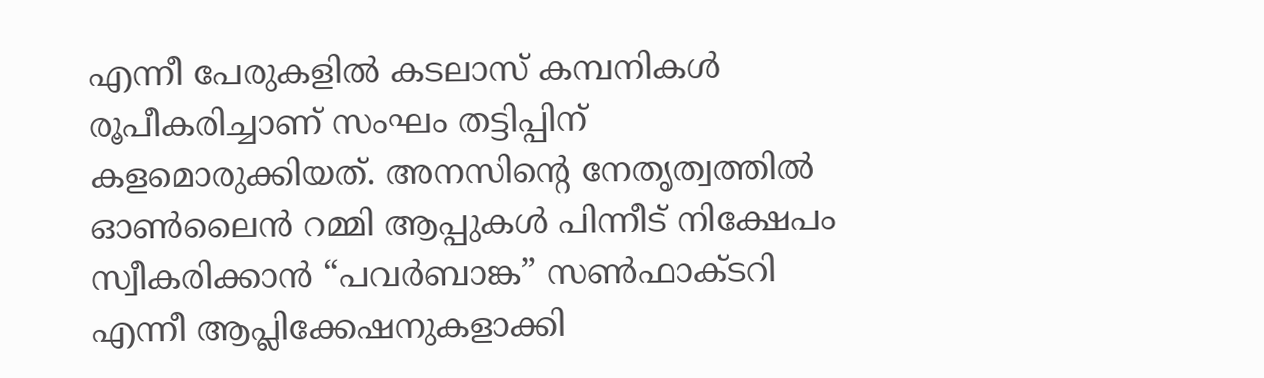എന്നീ പേരുകളില്‍ കടലാസ്‌ കമ്പനികള്‍ രൂപീകരിച്ചാണ്‌ സംഘം തട്ടിപ്പിന്‌ കളമൊരുക്കിയത്‌. അനസിന്റെ നേതൃത്വത്തില്‍ ഓണ്‍ലൈന്‍ റമ്മി ആപ്പുകള്‍ പിന്നീട്‌ നിക്ഷേപം സ്വീകരിക്കാന്‍ “പവര്‍ബാങ്ക” സണ്‍ഫാക്ടറി എന്നീ ആപ്ലിക്കേഷനുകളാക്കി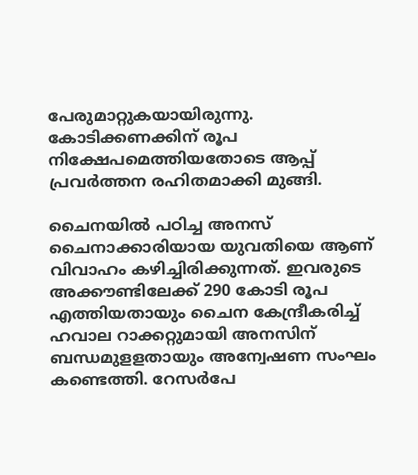പേരുമാറ്റുകയായിരുന്നു. കോടിക്കണക്കിന്‌ രൂപ നിക്ഷേപമെത്തിയതോടെ ആപ്പ്‌ പ്രവര്‍ത്തന രഹിതമാക്കി മുങ്ങി.

ചൈനയില്‍ പഠിച്ച അനസ്‌ ചൈനാക്കാരിയായ യുവതിയെ ആണ്‌ വിവാഹം കഴിച്ചിരിക്കുന്നത്‌. ഇവരുടെ അക്കൗണ്ടിലേക്ക്‌ 290 കോടി രൂപ എത്തിയതായും ചൈന കേന്ദ്രീകരിച്ച്‌ ഹവാല റാക്കറ്റുമായി അനസിന്‌ ബന്ധമുളളതായും അന്വേഷണ സംഘം കണ്ടെത്തി. റേസര്‍പേ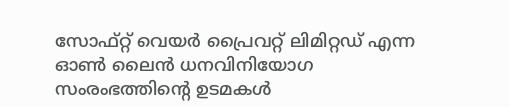സോഫ്റ്റ്‌ വെയര്‍ പ്രൈവറ്റ് ലിമിറ്റഡ്‌ എന്ന ഓണ്‍ ലൈന്‍ ധനവിനിയോഗ സംരംഭത്തിന്‍റെ ഉടമകള്‍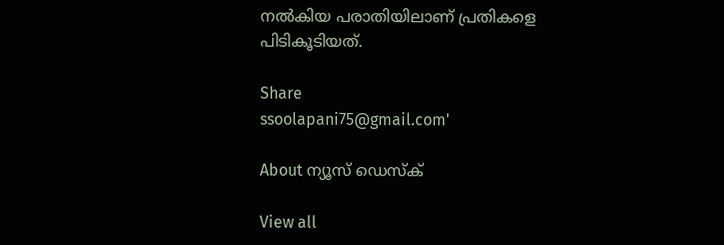നല്‍കിയ പരാതിയിലാണ്‌ പ്രതികളെ പിടികൂടിയത്‌.

Share
ssoolapani75@gmail.com'

About ന്യൂസ് ഡെസ്ക്

View all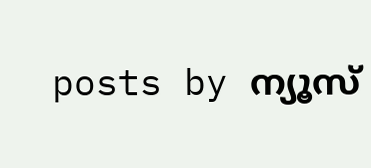posts by ന്യൂസ്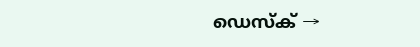ഡെസ്ക് →